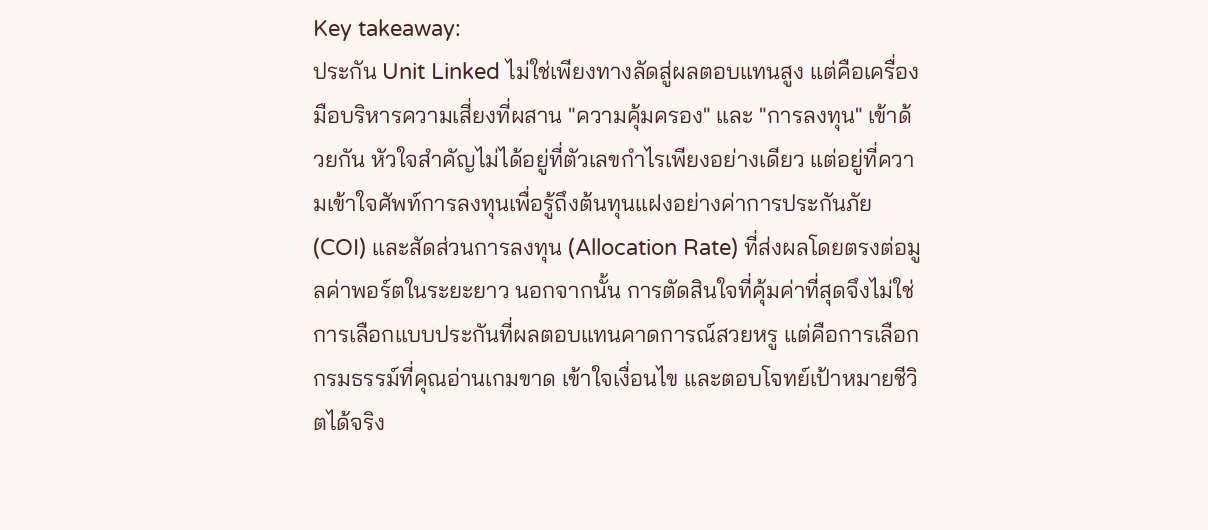Key takeaway:
ประกัน Unit Linked ไม่ใช่เพียงทางลัดสู่ผลตอบแทนสูง แต่คือเครื่องมือบริหารความเสี่ยงที่ผสาน "ความคุ้มครอง" และ "การลงทุน" เข้าด้วยกัน หัวใจสำคัญไม่ได้อยู่ที่ตัวเลขกำไรเพียงอย่างเดียว แต่อยู่ที่ความเข้าใจศัพท์การลงทุนเพื่อรู้ถึงต้นทุนแฝงอย่างค่าการประกันภัย (COI) และสัดส่วนการลงทุน (Allocation Rate) ที่ส่งผลโดยตรงต่อมูลค่าพอร์ตในระยะยาว นอกจากนั้น การตัดสินใจที่คุ้มค่าที่สุดจึงไม่ใช่การเลือกแบบประกันที่ผลตอบแทนคาดการณ์สวยหรู แต่คือการเลือกกรมธรรม์ที่คุณอ่านเกมขาด เข้าใจเงื่อนไข และตอบโจทย์เป้าหมายชีวิตได้จริง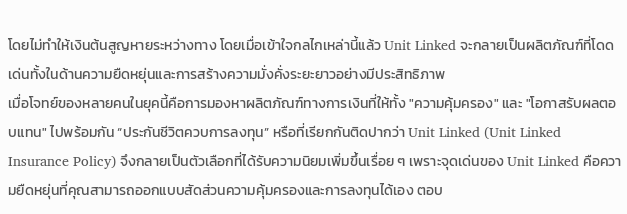โดยไม่ทำให้เงินต้นสูญหายระหว่างทาง โดยเมื่อเข้าใจกลไกเหล่านี้แล้ว Unit Linked จะกลายเป็นผลิตภัณฑ์ที่โดดเด่นทั้งในด้านความยืดหยุ่นและการสร้างความมั่งคั่งระยะยาวอย่างมีประสิทธิภาพ
เมื่อโจทย์ของหลายคนในยุคนี้คือการมองหาผลิตภัณฑ์ทางการเงินที่ให้ทั้ง "ความคุ้มครอง" และ "โอกาสรับผลตอบแทน" ไปพร้อมกัน “ประกันชีวิตควบการลงทุน” หรือที่เรียกกันติดปากว่า Unit Linked (Unit Linked Insurance Policy) จึงกลายเป็นตัวเลือกที่ได้รับความนิยมเพิ่มขึ้นเรื่อย ๆ เพราะจุดเด่นของ Unit Linked คือความยืดหยุ่นที่คุณสามารถออกแบบสัดส่วนความคุ้มครองและการลงทุนได้เอง ตอบ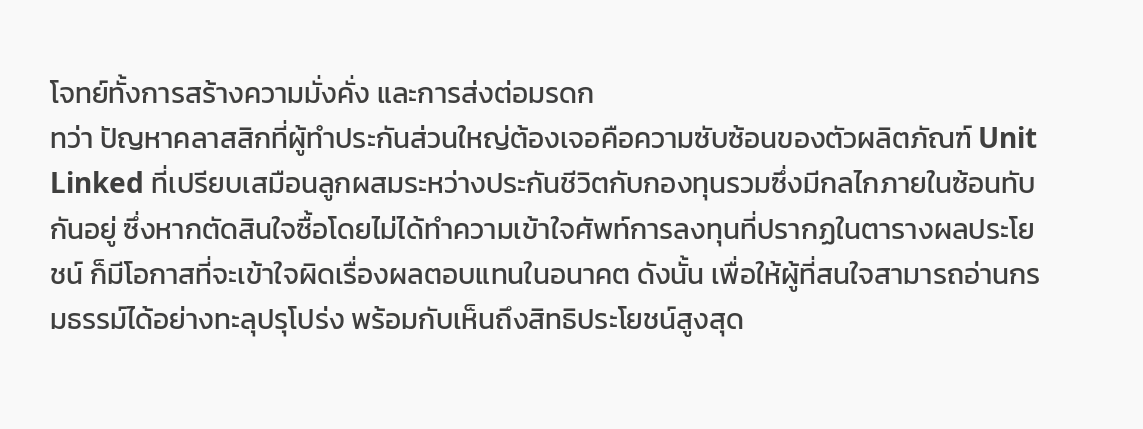โจทย์ทั้งการสร้างความมั่งคั่ง และการส่งต่อมรดก
ทว่า ปัญหาคลาสสิกที่ผู้ทำประกันส่วนใหญ่ต้องเจอคือความซับซ้อนของตัวผลิตภัณฑ์ Unit Linked ที่เปรียบเสมือนลูกผสมระหว่างประกันชีวิตกับกองทุนรวมซึ่งมีกลไกภายในซ้อนทับกันอยู่ ซึ่งหากตัดสินใจซื้อโดยไม่ได้ทำความเข้าใจศัพท์การลงทุนที่ปรากฏในตารางผลประโยชน์ ก็มีโอกาสที่จะเข้าใจผิดเรื่องผลตอบแทนในอนาคต ดังนั้น เพื่อให้ผู้ที่สนใจสามารถอ่านกรมธรรม์ได้อย่างทะลุปรุโปร่ง พร้อมกับเห็นถึงสิทธิประโยชน์สูงสุด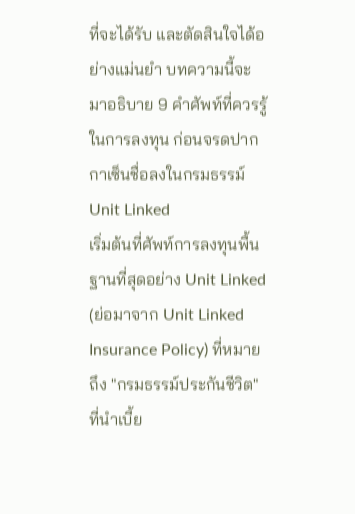ที่จะได้รับ และตัดสินใจได้อย่างแม่นยำ บทความนี้จะมาอธิบาย 9 คำศัพท์ที่ควรรู้ในการลงทุน ก่อนจรดปากกาเซ็นชื่อลงในกรมธรรม์ Unit Linked
เริ่มต้นที่ศัพท์การลงทุนพื้นฐานที่สุดอย่าง Unit Linked (ย่อมาจาก Unit Linked Insurance Policy) ที่หมายถึง "กรมธรรม์ประกันชีวิต" ที่นำเบี้ย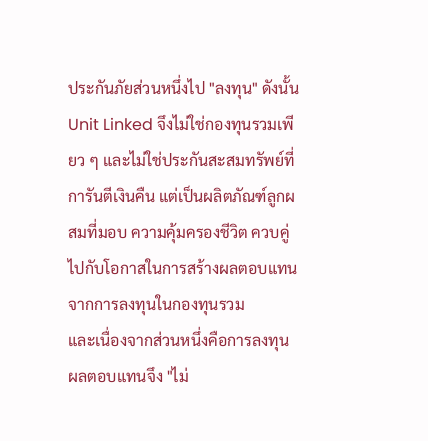ประกันภัยส่วนหนึ่งไป "ลงทุน" ดังนั้น Unit Linked จึงไม่ใช่กองทุนรวมเพียว ๆ และไม่ใช่ประกันสะสมทรัพย์ที่การันตีเงินคืน แต่เป็นผลิตภัณฑ์ลูกผสมที่มอบ ความคุ้มครองชีวิต ควบคู่ไปกับโอกาสในการสร้างผลตอบแทนจากการลงทุนในกองทุนรวม
และเนื่องจากส่วนหนึ่งคือการลงทุน ผลตอบแทนจึง "ไม่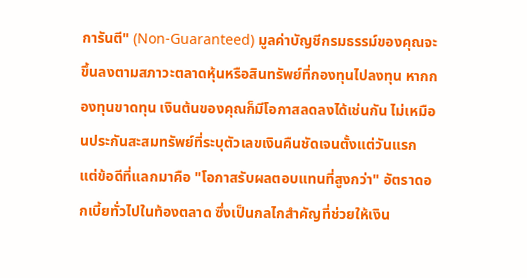การันตี" (Non-Guaranteed) มูลค่าบัญชีกรมธรรม์ของคุณจะขึ้นลงตามสภาวะตลาดหุ้นหรือสินทรัพย์ที่กองทุนไปลงทุน หากกองทุนขาดทุน เงินต้นของคุณก็มีโอกาสลดลงได้เช่นกัน ไม่เหมือนประกันสะสมทรัพย์ที่ระบุตัวเลขเงินคืนชัดเจนตั้งแต่วันแรก แต่ข้อดีที่แลกมาคือ "โอกาสรับผลตอบแทนที่สูงกว่า" อัตราดอกเบี้ยทั่วไปในท้องตลาด ซึ่งเป็นกลไกสำคัญที่ช่วยให้เงิน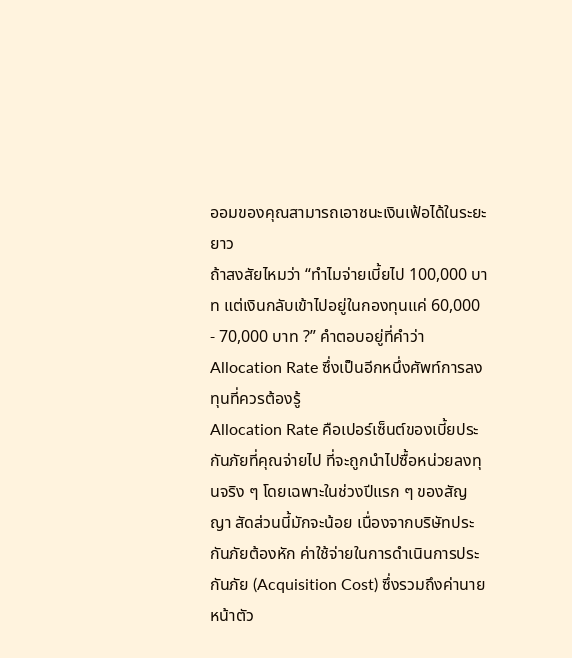ออมของคุณสามารถเอาชนะเงินเฟ้อได้ในระยะยาว
ถ้าสงสัยไหมว่า “ทำไมจ่ายเบี้ยไป 100,000 บาท แต่เงินกลับเข้าไปอยู่ในกองทุนแค่ 60,000 - 70,000 บาท ?” คำตอบอยู่ที่คำว่า Allocation Rate ซึ่งเป็นอีกหนึ่งศัพท์การลงทุนที่ควรต้องรู้
Allocation Rate คือเปอร์เซ็นต์ของเบี้ยประกันภัยที่คุณจ่ายไป ที่จะถูกนำไปซื้อหน่วยลงทุนจริง ๆ โดยเฉพาะในช่วงปีแรก ๆ ของสัญญา สัดส่วนนี้มักจะน้อย เนื่องจากบริษัทประกันภัยต้องหัก ค่าใช้จ่ายในการดำเนินการประกันภัย (Acquisition Cost) ซึ่งรวมถึงค่านายหน้าตัว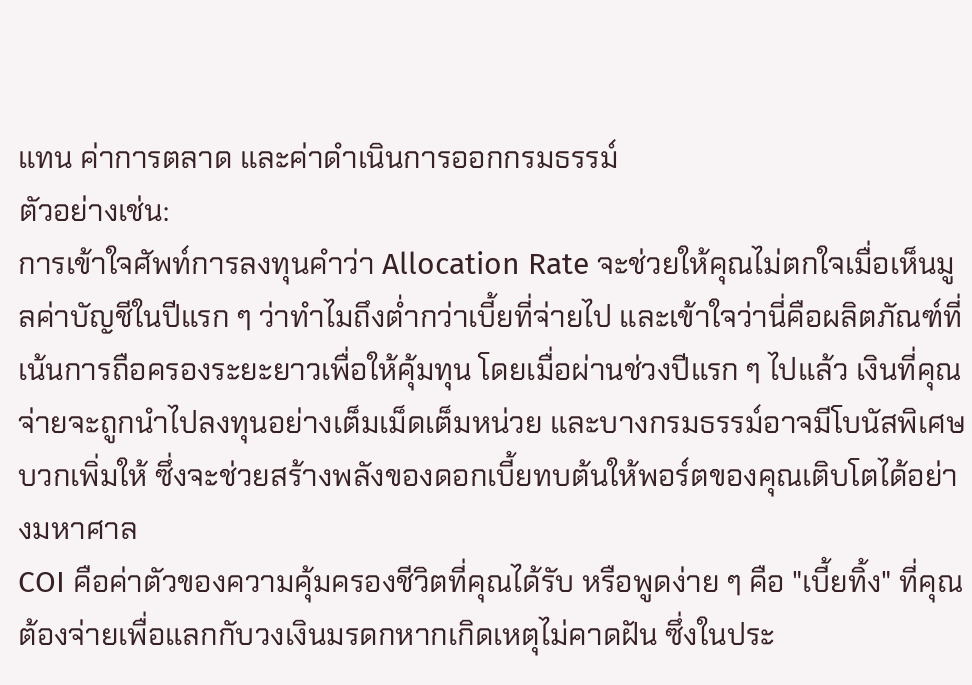แทน ค่าการตลาด และค่าดำเนินการออกกรมธรรม์
ตัวอย่างเช่น:
การเข้าใจศัพท์การลงทุนคำว่า Allocation Rate จะช่วยให้คุณไม่ตกใจเมื่อเห็นมูลค่าบัญชีในปีแรก ๆ ว่าทำไมถึงต่ำกว่าเบี้ยที่จ่ายไป และเข้าใจว่านี่คือผลิตภัณฑ์ที่เน้นการถือครองระยะยาวเพื่อให้คุ้มทุน โดยเมื่อผ่านช่วงปีแรก ๆ ไปแล้ว เงินที่คุณจ่ายจะถูกนำไปลงทุนอย่างเต็มเม็ดเต็มหน่วย และบางกรมธรรม์อาจมีโบนัสพิเศษบวกเพิ่มให้ ซึ่งจะช่วยสร้างพลังของดอกเบี้ยทบต้นให้พอร์ตของคุณเติบโตได้อย่างมหาศาล
COI คือค่าตัวของความคุ้มครองชีวิตที่คุณได้รับ หรือพูดง่าย ๆ คือ "เบี้ยทิ้ง" ที่คุณต้องจ่ายเพื่อแลกกับวงเงินมรดกหากเกิดเหตุไม่คาดฝัน ซึ่งในประ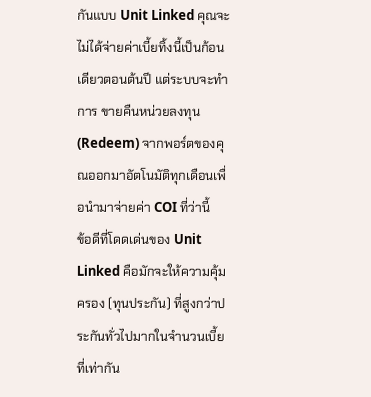กันแบบ Unit Linked คุณจะไม่ได้จ่ายค่าเบี้ยทิ้งนี้เป็นก้อนเดียวตอนต้นปี แต่ระบบจะทำการ ขายคืนหน่วยลงทุน (Redeem) จากพอร์ตของคุณออกมาอัตโนมัติทุกเดือนเพื่อนำมาจ่ายค่า COI ที่ว่านี้
ข้อดีที่โดดเด่นของ Unit Linked คือมักจะให้ความคุ้มครอง (ทุนประกัน) ที่สูงกว่าประกันทั่วไปมากในจำนวนเบี้ยที่เท่ากัน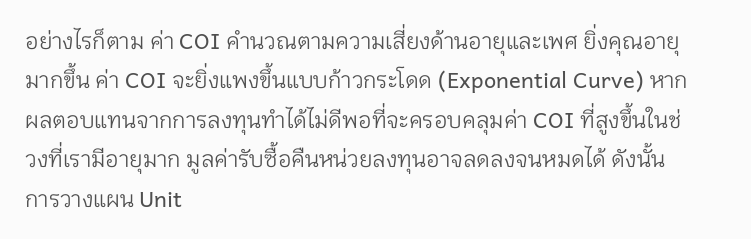อย่างไรก็ตาม ค่า COI คำนวณตามความเสี่ยงด้านอายุและเพศ ยิ่งคุณอายุมากขึ้น ค่า COI จะยิ่งแพงขึ้นแบบก้าวกระโดด (Exponential Curve) หากผลตอบแทนจากการลงทุนทำได้ไม่ดีพอที่จะครอบคลุมค่า COI ที่สูงขึ้นในช่วงที่เรามีอายุมาก มูลค่ารับซื้อคืนหน่วยลงทุนอาจลดลงจนหมดได้ ดังนั้น การวางแผน Unit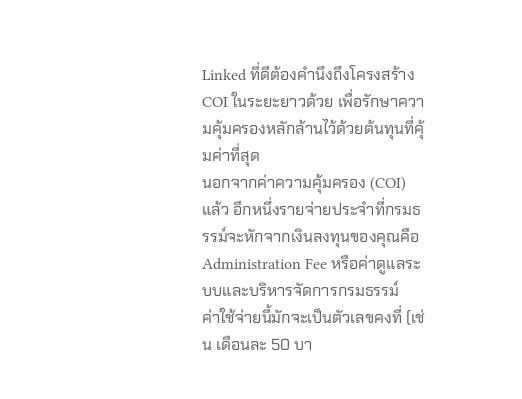Linked ที่ดีต้องคำนึงถึงโครงสร้าง COI ในระยะยาวด้วย เพื่อรักษาความคุ้มครองหลักล้านไว้ด้วยต้นทุนที่คุ้มค่าที่สุด
นอกจากค่าความคุ้มครอง (COI) แล้ว อีกหนึ่งรายจ่ายประจำที่กรมธรรม์จะหักจากเงินลงทุนของคุณคือ Administration Fee หรือค่าดูแลระบบและบริหารจัดการกรมธรรม์
ค่าใช้จ่ายนี้มักจะเป็นตัวเลขคงที่ (เช่น เดือนละ 50 บา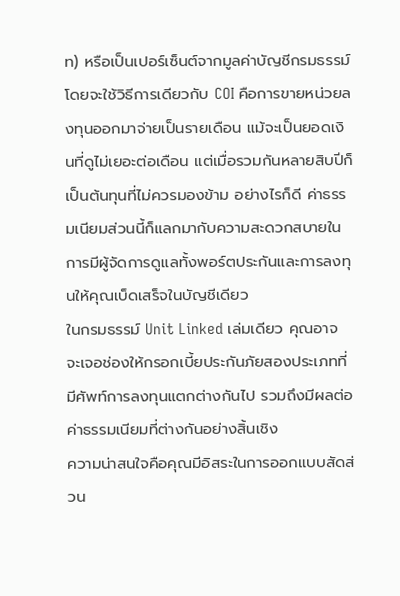ท) หรือเป็นเปอร์เซ็นต์จากมูลค่าบัญชีกรมธรรม์ โดยจะใช้วิธีการเดียวกับ COI คือการขายหน่วยลงทุนออกมาจ่ายเป็นรายเดือน แม้จะเป็นยอดเงินที่ดูไม่เยอะต่อเดือน แต่เมื่อรวมกันหลายสิบปีก็เป็นต้นทุนที่ไม่ควรมองข้าม อย่างไรก็ดี ค่าธรรมเนียมส่วนนี้ก็แลกมากับความสะดวกสบายในการมีผู้จัดการดูแลทั้งพอร์ตประกันและการลงทุนให้คุณเบ็ดเสร็จในบัญชีเดียว
ในกรมธรรม์ Unit Linked เล่มเดียว คุณอาจจะเจอช่องให้กรอกเบี้ยประกันภัยสองประเภทที่มีศัพท์การลงทุนแตกต่างกันไป รวมถึงมีผลต่อค่าธรรมเนียมที่ต่างกันอย่างสิ้นเชิง
ความน่าสนใจคือคุณมีอิสระในการออกแบบสัดส่วน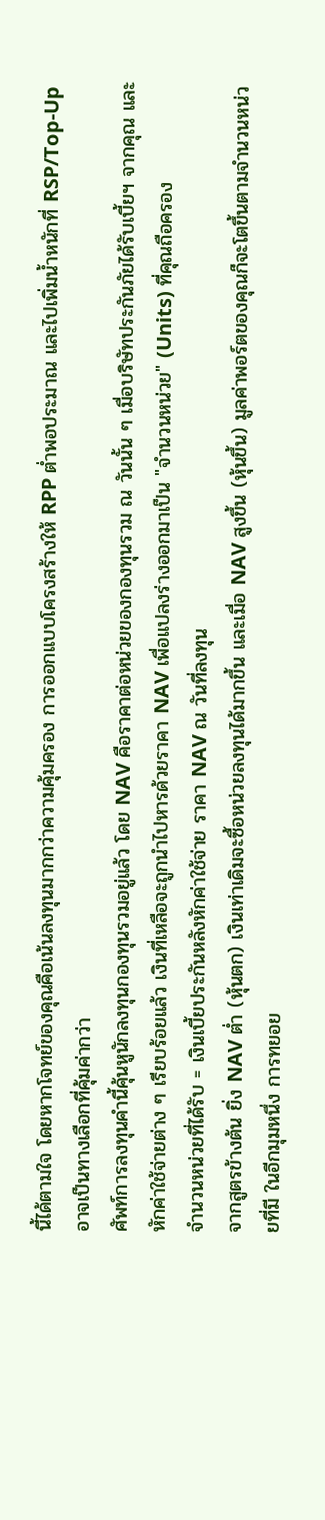นี้ได้ตามใจ โดยหากโจทย์ของคุณคือเน้นลงทุนมากกว่าความคุ้มครอง การออกแบบโครงสร้างให้ RPP ต่ำพอประมาณ และไปเพิ่มน้ำหนักที่ RSP/Top-Up อาจเป็นทางเลือกที่คุ้มค่ากว่า
ศัพท์การลงทุนคำนี้คุ้นหูนักลงทุนกองทุนรวมอยู่แล้ว โดย NAV คือราคาต่อหน่วยของกองทุนรวม ณ วันนั้น ๆ เมื่อบริษัทประกันภัยได้รับเบี้ยฯ จากคุณ และหักค่าใช้จ่ายต่าง ๆ เรียบร้อยแล้ว เงินที่เหลือจะถูกนำไปหารด้วยราคา NAV เพื่อแปลงร่างออกมาเป็น "จำนวนหน่วย" (Units) ที่คุณถือครอง
จำนวนหน่วยที่ได้รับ = เงินเบี้ยประกันหลังหักค่าใช้จ่าย ราคา NAV ณ วันที่ลงทุน
จากสูตรข้างต้น ยิ่ง NAV ต่ำ (หุ้นตก) เงินเท่าเดิมจะซื้อหน่วยลงทุนได้มากขึ้น และเมื่อ NAV สูงขึ้น (หุ้นขึ้น) มูลค่าพอร์ตของคุณก็จะโตขึ้นตามจำนวนหน่วยที่มี ในอีกมุมหนึ่ง การทยอย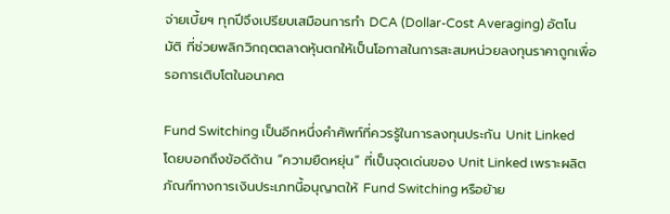จ่ายเบี้ยฯ ทุกปีจึงเปรียบเสมือนการทำ DCA (Dollar-Cost Averaging) อัตโนมัติ ที่ช่วยพลิกวิกฤตตลาดหุ้นตกให้เป็นโอกาสในการสะสมหน่วยลงทุนราคาถูกเพื่อรอการเติบโตในอนาคต

Fund Switching เป็นอีกหนึ่งคำศัพท์ที่ควรรู้ในการลงทุนประกัน Unit Linked โดยบอกถึงข้อดีด้าน “ความยืดหยุ่น” ที่เป็นจุดเด่นของ Unit Linked เพราะผลิตภัณฑ์ทางการเงินประเภทนี้อนุญาตให้ Fund Switching หรือย้าย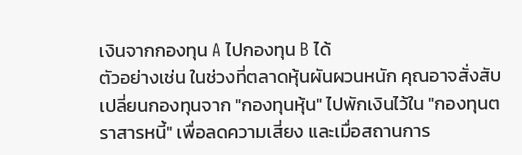เงินจากกองทุน A ไปกองทุน B ได้
ตัวอย่างเช่น ในช่วงที่ตลาดหุ้นผันผวนหนัก คุณอาจสั่งสับเปลี่ยนกองทุนจาก "กองทุนหุ้น" ไปพักเงินไว้ใน "กองทุนตราสารหนี้" เพื่อลดความเสี่ยง และเมื่อสถานการ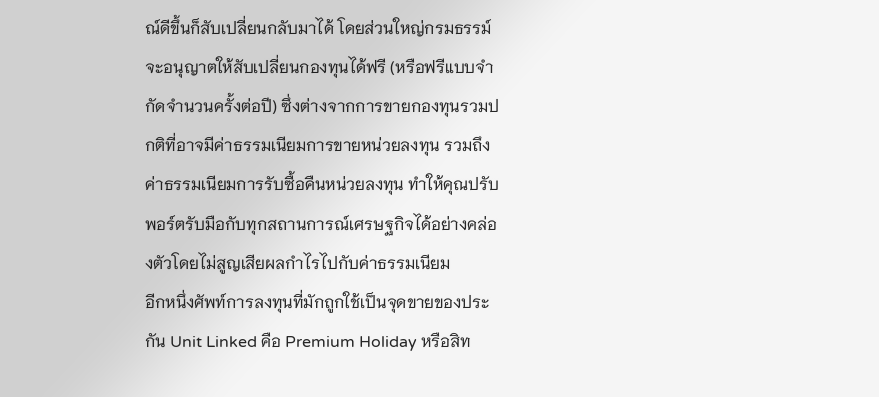ณ์ดีขึ้นก็สับเปลี่ยนกลับมาได้ โดยส่วนใหญ่กรมธรรม์จะอนุญาตให้สับเปลี่ยนกองทุนได้ฟรี (หรือฟรีแบบจำกัดจำนวนครั้งต่อปี) ซึ่งต่างจากการขายกองทุนรวมปกติที่อาจมีค่าธรรมเนียมการขายหน่วยลงทุน รวมถึงค่าธรรมเนียมการรับซื้อคืนหน่วยลงทุน ทำให้คุณปรับพอร์ตรับมือกับทุกสถานการณ์เศรษฐกิจได้อย่างคล่องตัวโดยไม่สูญเสียผลกำไรไปกับค่าธรรมเนียม
อีกหนึ่งศัพท์การลงทุนที่มักถูกใช้เป็นจุดขายของประกัน Unit Linked คือ Premium Holiday หรือสิท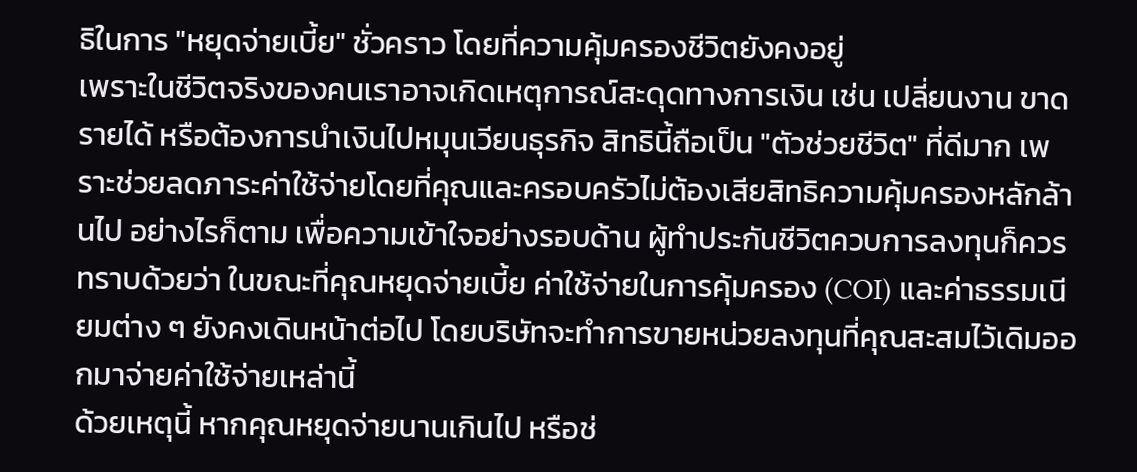ธิในการ "หยุดจ่ายเบี้ย" ชั่วคราว โดยที่ความคุ้มครองชีวิตยังคงอยู่
เพราะในชีวิตจริงของคนเราอาจเกิดเหตุการณ์สะดุดทางการเงิน เช่น เปลี่ยนงาน ขาดรายได้ หรือต้องการนำเงินไปหมุนเวียนธุรกิจ สิทธินี้ถือเป็น "ตัวช่วยชีวิต" ที่ดีมาก เพราะช่วยลดภาระค่าใช้จ่ายโดยที่คุณและครอบครัวไม่ต้องเสียสิทธิความคุ้มครองหลักล้านไป อย่างไรก็ตาม เพื่อความเข้าใจอย่างรอบด้าน ผู้ทำประกันชีวิตควบการลงทุนก็ควรทราบด้วยว่า ในขณะที่คุณหยุดจ่ายเบี้ย ค่าใช้จ่ายในการคุ้มครอง (COI) และค่าธรรมเนียมต่าง ๆ ยังคงเดินหน้าต่อไป โดยบริษัทจะทำการขายหน่วยลงทุนที่คุณสะสมไว้เดิมออกมาจ่ายค่าใช้จ่ายเหล่านี้
ด้วยเหตุนี้ หากคุณหยุดจ่ายนานเกินไป หรือช่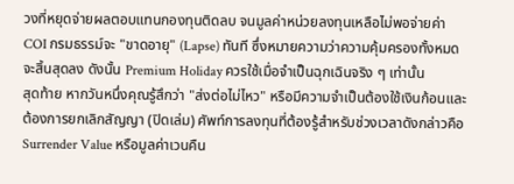วงที่หยุดจ่ายผลตอบแทนกองทุนติดลบ จนมูลค่าหน่วยลงทุนเหลือไม่พอจ่ายค่า COI กรมธรรม์จะ "ขาดอายุ" (Lapse) ทันที ซึ่งหมายความว่าความคุ้มครองทั้งหมดจะสิ้นสุดลง ดังนั้น Premium Holiday ควรใช้เมื่อจำเป็นฉุกเฉินจริง ๆ เท่านั้น
สุดท้าย หากวันหนึ่งคุณรู้สึกว่า "ส่งต่อไม่ไหว" หรือมีความจำเป็นต้องใช้เงินก้อนและต้องการยกเลิกสัญญา (ปิดเล่ม) ศัพท์การลงทุนที่ต้องรู้สำหรับช่วงเวลาดังกล่าวคือ Surrender Value หรือมูลค่าเวนคืน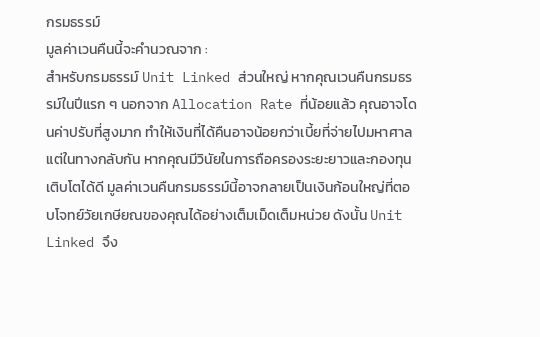กรมธรรม์
มูลค่าเวนคืนนี้จะคำนวณจาก :
สำหรับกรมธรรม์ Unit Linked ส่วนใหญ่ หากคุณเวนคืนกรมธรรม์ในปีแรก ๆ นอกจาก Allocation Rate ที่น้อยแล้ว คุณอาจโดนค่าปรับที่สูงมาก ทำให้เงินที่ได้คืนอาจน้อยกว่าเบี้ยที่จ่ายไปมหาศาล แต่ในทางกลับกัน หากคุณมีวินัยในการถือครองระยะยาวและกองทุนเติบโตได้ดี มูลค่าเวนคืนกรมธรรม์นี้อาจกลายเป็นเงินก้อนใหญ่ที่ตอบโจทย์วัยเกษียณของคุณได้อย่างเต็มเม็ดเต็มหน่วย ดังนั้น Unit Linked จึง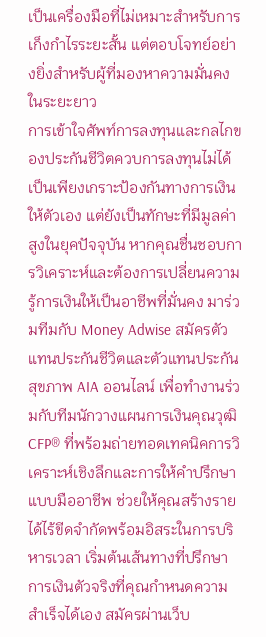เป็นเครื่องมือที่ไม่เหมาะสำหรับการเก็งกำไรระยะสั้น แต่ตอบโจทย์อย่างยิ่งสำหรับผู้ที่มองหาความมั่นคงในระยะยาว
การเข้าใจศัพท์การลงทุนและกลไกของประกันชีวิตควบการลงทุนไม่ได้เป็นเพียงเกราะป้องกันทางการเงินให้ตัวเอง แต่ยังเป็นทักษะที่มีมูลค่าสูงในยุคปัจจุบัน หากคุณชื่นชอบการวิเคราะห์และต้องการเปลี่ยนความรู้การเงินให้เป็นอาชีพที่มั่นคง มาร่วมทีมกับ Money Adwise สมัครตัวแทนประกันชีวิตและตัวแทนประกันสุขภาพ AIA ออนไลน์ เพื่อทำงานร่วมกับทีมนักวางแผนการเงินคุณวุฒิ CFP® ที่พร้อมถ่ายทอดเทคนิคการวิเคราะห์เชิงลึกและการให้คำปรึกษาแบบมืออาชีพ ช่วยให้คุณสร้างรายได้ไร้ขีดจำกัดพร้อมอิสระในการบริหารเวลา เริ่มต้นเส้นทางที่ปรึกษาการเงินตัวจริงที่คุณกำหนดความสำเร็จได้เอง สมัครผ่านเว็บ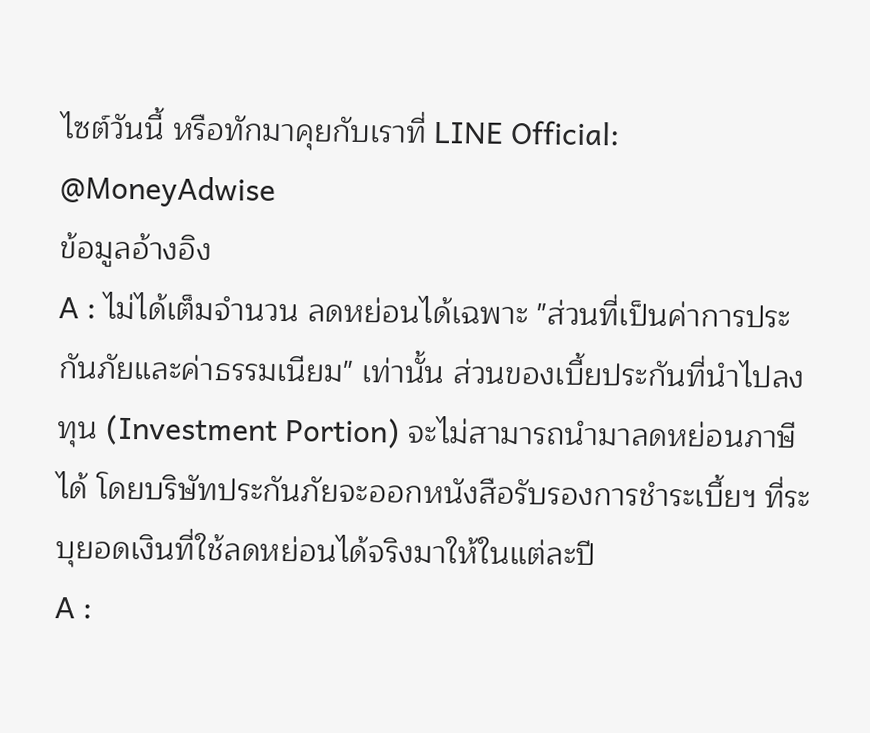ไซต์วันนี้ หรือทักมาคุยกับเราที่ LINE Official: @MoneyAdwise
ข้อมูลอ้างอิง
A : ไม่ได้เต็มจำนวน ลดหย่อนได้เฉพาะ "ส่วนที่เป็นค่าการประกันภัยและค่าธรรมเนียม" เท่านั้น ส่วนของเบี้ยประกันที่นำไปลงทุน (Investment Portion) จะไม่สามารถนำมาลดหย่อนภาษีได้ โดยบริษัทประกันภัยจะออกหนังสือรับรองการชำระเบี้ยฯ ที่ระบุยอดเงินที่ใช้ลดหย่อนได้จริงมาให้ในแต่ละปี
A :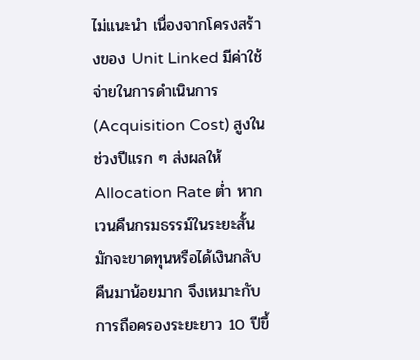ไม่แนะนำ เนื่องจากโครงสร้างของ Unit Linked มีค่าใช้จ่ายในการดำเนินการ (Acquisition Cost) สูงในช่วงปีแรก ๆ ส่งผลให้ Allocation Rate ต่ำ หากเวนคืนกรมธรรม์ในระยะสั้น มักจะขาดทุนหรือได้เงินกลับคืนมาน้อยมาก จึงเหมาะกับการถือครองระยะยาว 10 ปีขึ้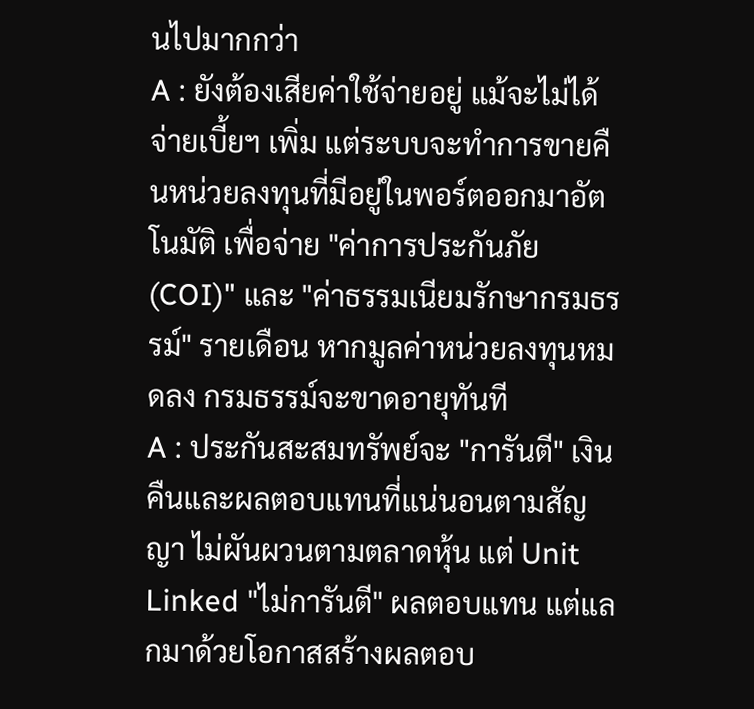นไปมากกว่า
A : ยังต้องเสียค่าใช้จ่ายอยู่ แม้จะไม่ได้จ่ายเบี้ยฯ เพิ่ม แต่ระบบจะทำการขายคืนหน่วยลงทุนที่มีอยู่ในพอร์ตออกมาอัตโนมัติ เพื่อจ่าย "ค่าการประกันภัย (COI)" และ "ค่าธรรมเนียมรักษากรมธรรม์" รายเดือน หากมูลค่าหน่วยลงทุนหมดลง กรมธรรม์จะขาดอายุทันที
A : ประกันสะสมทรัพย์จะ "การันตี" เงินคืนและผลตอบแทนที่แน่นอนตามสัญญา ไม่ผันผวนตามตลาดหุ้น แต่ Unit Linked "ไม่การันตี" ผลตอบแทน แต่แลกมาด้วยโอกาสสร้างผลตอบ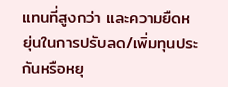แทนที่สูงกว่า และความยืดหยุ่นในการปรับลด/เพิ่มทุนประกันหรือหยุ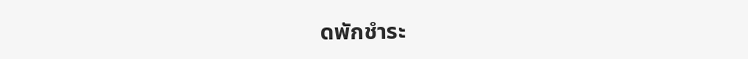ดพักชำระ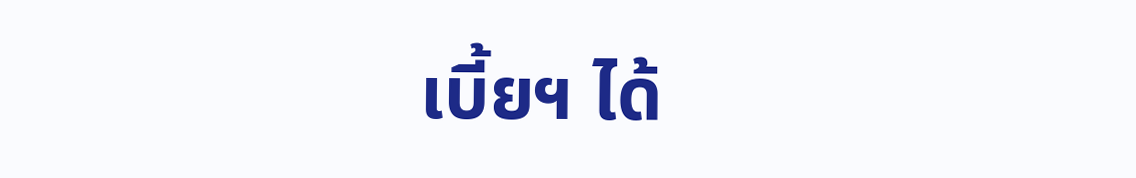เบี้ยฯ ได้